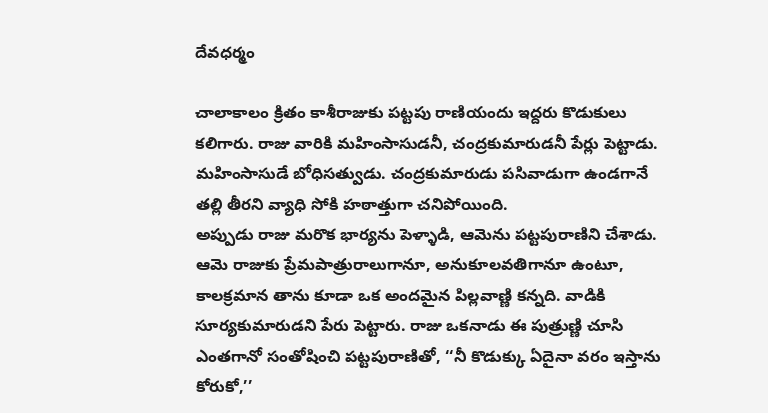దేవధర్మం

చాలాకాలం క్రితం కాశీరాజుకు పట్టపు రాణియందు ఇద్దరు కొడుకులు కలిగారు. రాజు వారికి మహింసాసుడనీ, చంద్రకుమారుడనీ పేర్లు పెట్టాడు. మహింసాసుడే బోధిసత్వుడు. చంద్రకుమారుడు పసివాడుగా ఉండగానే తల్లి తీరని వ్యాధి సోకి హఠాత్తుగా చనిపోయింది.
అప్పుడు రాజు మరొక భార్యను పెళ్ళాడి, ఆమెను పట్టపురాణిని చేశాడు. ఆమె రాజుకు ప్రేమపాత్రురాలుగానూ, అనుకూలవతిగానూ ఉంటూ, కాలక్రమాన తాను కూడా ఒక అందమైన పిల్లవాణ్ణి కన్నది. వాడికి సూర్యకుమారుడని పేరు పెట్టారు. రాజు ఒకనాడు ఈ పుత్రుణ్ణి చూసి ఎంతగానో సంతోషించి పట్టపురాణితో, ‘‘నీ కొడుక్కు ఏదైనా వరం ఇస్తాను కోరుకో,’’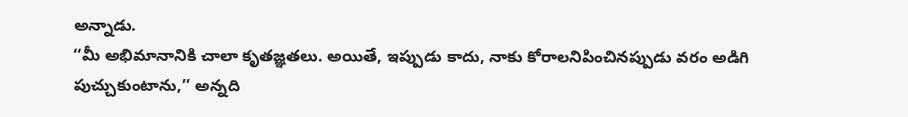అన్నాడు.
‘‘మీ అభిమానానికి చాలా కృతజ్ఞతలు. అయితే, ఇప్పుడు కాదు, నాకు కోరాలనిపించినప్పుడు వరం అడిగి పుచ్చుకుంటాను,’’ అన్నది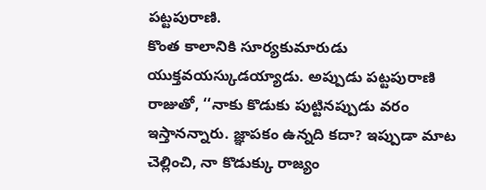పట్టపురాణి.
కొంత కాలానికి సూర్యకుమారుడు యుక్తవయస్కుడయ్యాడు. అప్పుడు పట్టపురాణి రాజుతో, ‘‘నాకు కొడుకు పుట్టినప్పుడు వరం ఇస్తానన్నారు. జ్ఞాపకం ఉన్నది కదా? ఇప్పుడా మాట చెల్లించి, నా కొడుక్కు రాజ్యం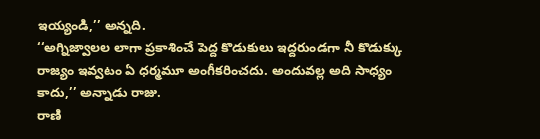ఇయ్యండి,’’ అన్నది.
‘‘అగ్నిజ్వాలల లాగా ప్రకాశించే పెద్ద కొడుకులు ఇద్దరుండగా నీ కొడుక్కు రాజ్యం ఇవ్వటం ఏ ధర్మమూ అంగీకరించదు. అందువల్ల అది సాధ్యం కాదు,’’ అన్నాడు రాజు.
రాణి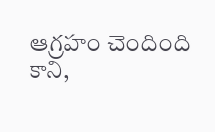ఆగ్రహం చెందింది కాని,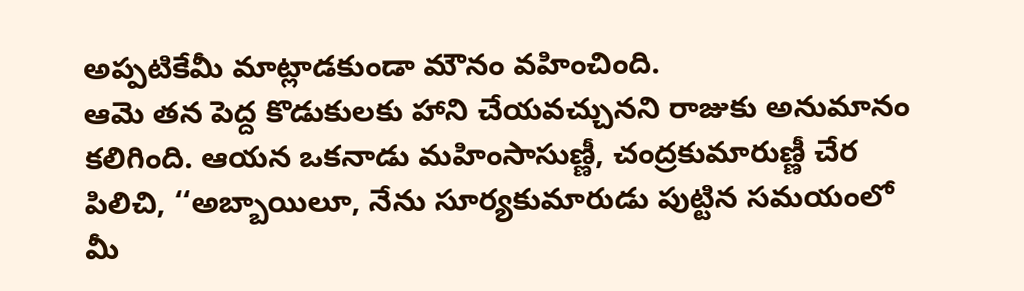అప్పటికేమీ మాట్లాడకుండా మౌనం వహించింది.
ఆమె తన పెద్ద కొడుకులకు హాని చేయవచ్చునని రాజుకు అనుమానం కలిగింది. ఆయన ఒకనాడు మహింసాసుణ్ణీ, చంద్రకుమారుణ్ణీ చేర పిలిచి, ‘‘అబ్బాయిలూ, నేను సూర్యకుమారుడు పుట్టిన సమయంలో మీ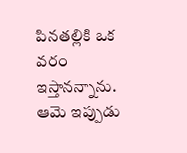పినతల్లికి ఒక వరం ఇస్తానన్నాను. ఆమె ఇప్పుడు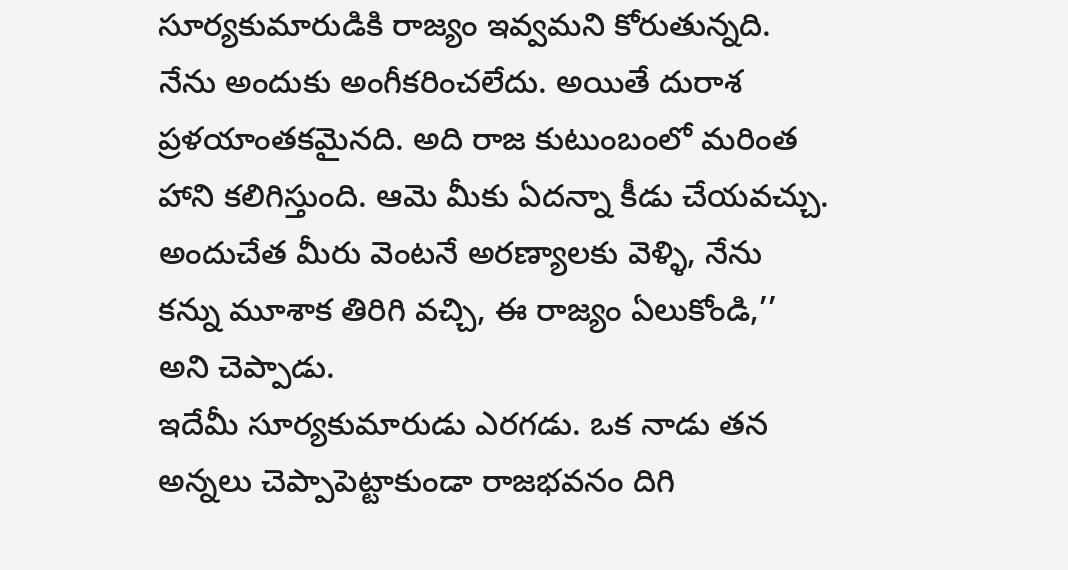సూర్యకుమారుడికి రాజ్యం ఇవ్వమని కోరుతున్నది. నేను అందుకు అంగీకరించలేదు. అయితే దురాశ ప్రళయాంతకమైనది. అది రాజ కుటుంబంలో మరింత హాని కలిగిస్తుంది. ఆమె మీకు ఏదన్నా కీడు చేయవచ్చు. అందుచేత మీరు వెంటనే అరణ్యాలకు వెళ్ళి, నేను కన్ను మూశాక తిరిగి వచ్చి, ఈ రాజ్యం ఏలుకోండి,’’ అని చెప్పాడు.
ఇదేమీ సూర్యకుమారుడు ఎరగడు. ఒక నాడు తన అన్నలు చెప్పాపెట్టాకుండా రాజభవనం దిగి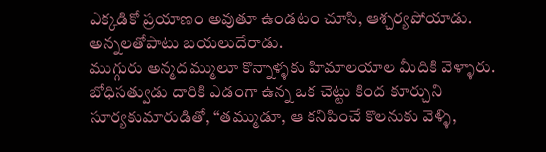ఎక్కడికో ప్రయాణం అవుతూ ఉండటం చూసి, ఆశ్చర్యపోయాడు. అన్నలతోపాటు బయలుదేరాడు.
ముగ్గురు అన్మదమ్ములూ కొన్నాళ్ళకు హిమాలయాల మీదికి వెళ్ళారు. బోధిసత్వుడు దారికి ఎడంగా ఉన్న ఒక చెట్టు కింద కూర్చుని సూర్యకుమారుడితో, ‘‘తమ్ముడూ, ఆ కనిపించే కొలనుకు వెళ్ళి,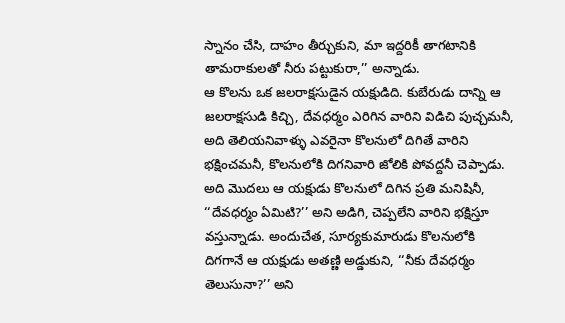స్నానం చేసి, దాహం తీర్చుకుని, మా ఇద్దరికీ తాగటానికి తామరాకులతో నీరు పట్టుకురా,’’ అన్నాడు.
ఆ కొలను ఒక జలరాక్షసుడైన యక్షుడిది. కుబేరుడు దాన్ని ఆ జలరాక్షసుడి కిచ్చి, దేవధర్మం ఎరిగిన వారిని విడిచి పుచ్చమనీ, అది తెలియనివాళ్ళు ఎవరైనా కొలనులో దిగితే వారిని భక్షించమనీ, కొలనులోకి దిగనివారి జోలికి పోవద్దనీ చెప్పాడు.
అది మొదలు ఆ యక్షుడు కొలనులో దిగిన ప్రతి మనిషినీ, ‘‘దేవధర్మం ఏమిటి?’’ అని అడిగి, చెప్పలేని వారిని భక్షిస్తూ వస్తున్నాడు. అందుచేత, సూర్యకుమారుడు కొలనులోకి దిగగానే ఆ యక్షుడు అతణ్ణి అడ్డుకుని, ‘‘నీకు దేవధర్మం తెలుసునా?’’ అని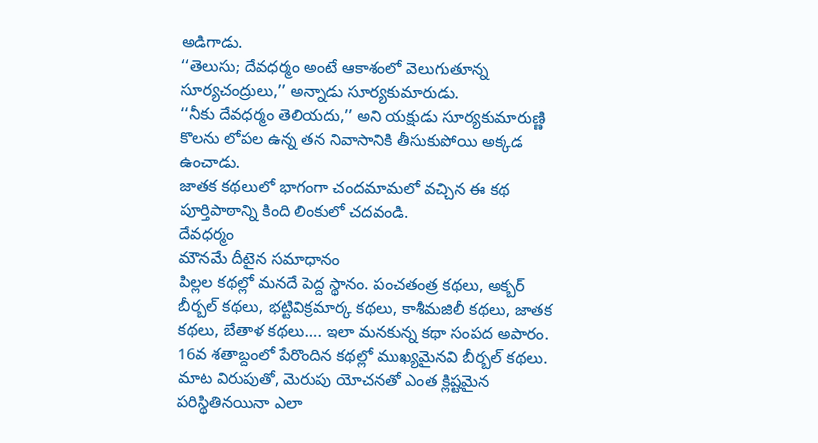అడిగాడు.
‘‘తెలుసు; దేవధర్మం అంటే ఆకాశంలో వెలుగుతూన్న సూర్యచంద్రులు,’’ అన్నాడు సూర్యకుమారుడు.
‘‘నీకు దేవధర్మం తెలియదు,’’ అని యక్షుడు సూర్యకుమారుణ్ణి కొలను లోపల ఉన్న తన నివాసానికి తీసుకుపోయి అక్కడ ఉంచాడు.
జాతక కథలులో భాగంగా చందమామలో వచ్చిన ఈ కథ పూర్తిపాఠాన్ని కింది లింకులో చదవండి.
దేవధర్మం
మౌనమే దీటైన సమాధానం
పిల్లల కథల్లో మనదే పెద్ద స్థానం. పంచతంత్ర కథలు, అక్బర్ బీర్బల్ కథలు, భట్టివిక్రమార్క కథలు, కాశీమజిలీ కథలు, జాతక కథలు, బేతాళ కథలు…. ఇలా మనకున్న కథా సంపద అపారం. 16వ శతాబ్దంలో పేరొందిన కథల్లో ముఖ్యమైనవి బీర్బల్ కథలు. మాట విరుపుతో, మెరుపు యోచనతో ఎంత క్లిష్టమైన పరిస్థితినయినా ఎలా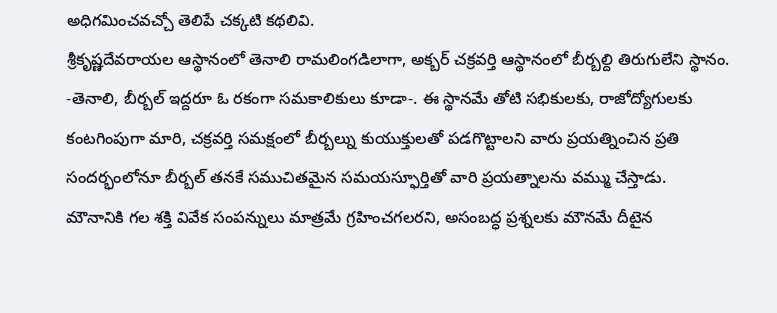అధిగమించవచ్చో తెలిపే చక్కటి కథలివి.
శ్రీకృష్ణదేవరాయల ఆస్థానంలో తెనాలి రామలింగడిలాగా, అక్బర్ చక్రవర్తి ఆస్థానంలో బీర్బల్ది తిరుగులేని స్థానం. -తెనాలి, బీర్బల్ ఇద్దరూ ఓ రకంగా సమకాలికులు కూడా-. ఈ స్థానమే తోటి సభికులకు, రాజోద్యోగులకు కంటగింపుగా మారి, చక్రవర్తి సమక్షంలో బీర్బల్ను కుయుక్తులతో పడగొట్టాలని వారు ప్రయత్నించిన ప్రతి సందర్భంలోనూ బీర్బల్ తనకే సముచితమైన సమయస్ఫూర్తితో వారి ప్రయత్నాలను వమ్ము చేస్తాడు.
మౌనానికి గల శక్తి వివేక సంపన్నులు మాత్రమే గ్రహించగలరని, అసంబద్ధ ప్రశ్నలకు మౌనమే దీటైన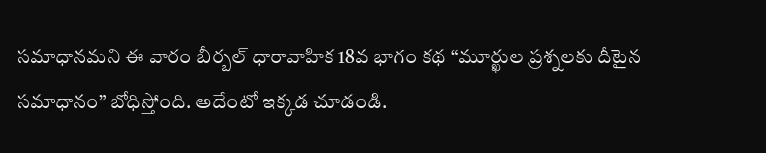సమాధానమని ఈ వారం బీర్బల్ ధారావాహిక 18వ భాగం కథ “మూర్ఖుల ప్రశ్నలకు దీటైన సమాధానం” బోధిస్తోంది. అదేంటో ఇక్కడ చూడండి.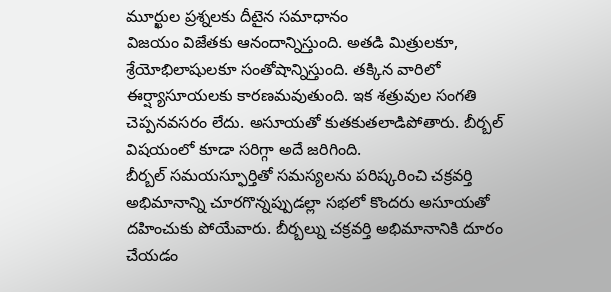మూర్ఖుల ప్రశ్నలకు దీటైన సమాధానం
విజయం విజేతకు ఆనందాన్నిస్తుంది. అతడి మిత్రులకూ, శ్రేయోభిలాషులకూ సంతోషాన్నిస్తుంది. తక్కిన వారిలో ఈర్ష్యాసూయలకు కారణమవుతుంది. ఇక శత్రువుల సంగతి చెప్పనవసరం లేదు. అసూయతో కుతకుతలాడిపోతారు. బీర్బల్ విషయంలో కూడా సరిగ్గా అదే జరిగింది.
బీర్బల్ సమయస్ఫూర్తితో సమస్యలను పరిష్కరించి చక్రవర్తి అభిమానాన్ని చూరగొన్నప్పుడల్లా సభలో కొందరు అసూయతో దహించుకు పోయేవారు. బీర్బల్ను చక్రవర్తి అభిమానానికి దూరం చేయడం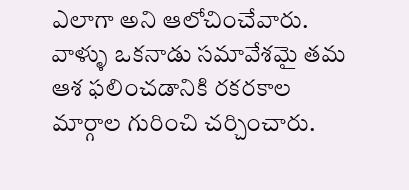ఎలాగా అని ఆలోచించేవారు.
వాళ్ళు ఒకనాడు సమావేశమై తమ ఆశ ఫలించడానికి రకరకాల మార్గాల గురించి చర్చించారు.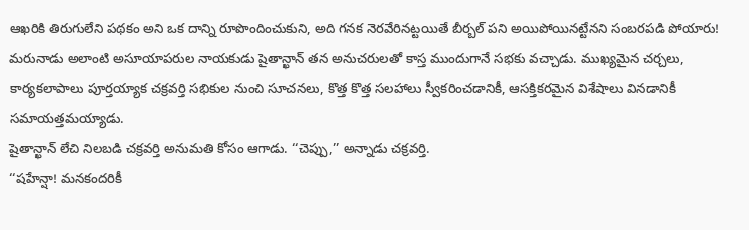ఆఖరికి తిరుగులేని పథకం అని ఒక దాన్ని రూపొందించుకుని, అది గనక నెరవేరినట్టయితే బీర్బల్ పని అయిపోయినట్టేనని సంబరపడి పోయారు!
మరునాడు అలాంటి అసూయాపరుల నాయకుడు షైతాన్ఖాన్ తన అనుచరులతో కాస్త ముందుగానే సభకు వచ్చాడు. ముఖ్యమైన చర్చలు, కార్యకలాపాలు పూర్తయ్యాక చక్రవర్తి సభికుల నుంచి సూచనలు, కొత్త కొత్త సలహాలు స్వీకరించడానికీ, ఆసక్తికరమైన విశేషాలు వినడానికీ సమాయత్తమయ్యాడు.
షైతాన్ఖాన్ లేచి నిలబడి చక్రవర్తి అనుమతి కోసం ఆగాడు. ‘‘చెప్పు,’’ అన్నాడు చక్రవర్తి.
‘‘షహేన్షా! మనకందరికీ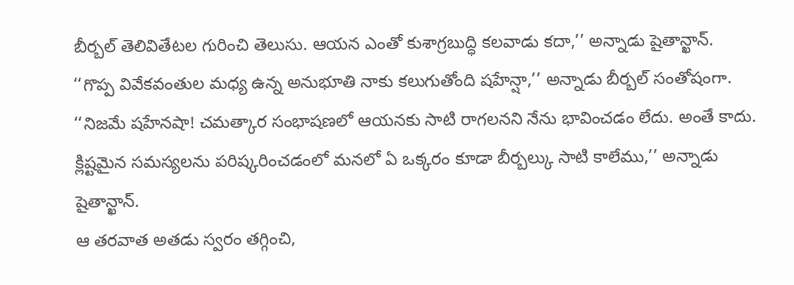బీర్బల్ తెలివితేటల గురించి తెలుసు. ఆయన ఎంతో కుశాగ్రబుద్ధి కలవాడు కదా,’’ అన్నాడు షైతాన్ఖాన్.
‘‘గొప్ప వివేకవంతుల మధ్య ఉన్న అనుభూతి నాకు కలుగుతోంది షహేన్షా,’’ అన్నాడు బీర్బల్ సంతోషంగా.
‘‘నిజమే షహేనషా! చమత్కార సంభాషణలో ఆయనకు సాటి రాగలనని నేను భావించడం లేదు. అంతే కాదు. క్లిష్టమైన సమస్యలను పరిష్కరించడంలో మనలో ఏ ఒక్కరం కూడా బీర్బల్కు సాటి కాలేము,’’ అన్నాడు షైతాన్ఖాన్.
ఆ తరవాత అతడు స్వరం తగ్గించి,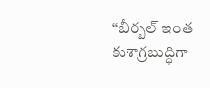‘‘బీర్బల్ ఇంత కుశాగ్రబుద్ధిగా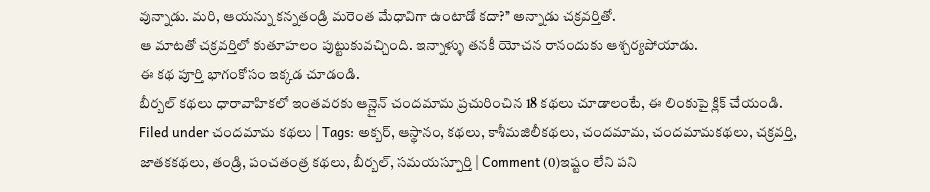వున్నాడు. మరి, ఆయన్ను కన్నతండ్రి మరెంత మేధావిగా ఉంటాడో కదా?’’ అన్నాడు చక్రవర్తితో.
ఆ మాటతో చక్రవర్తిలో కుతూహలం పుట్టుకువచ్చింది. ఇన్నాళ్ళు తనకీ యోచన రానందుకు ఆశ్చర్యపోయాడు.
ఈ కథ పూర్తి భాగంకోసం ఇక్కడ చూడండి.
బీర్బల్ కథలు ధారావాహికలో ఇంతవరకు ఆన్లైన్ చందమామ ప్రచురించిన 18 కథలు చూడాలంటే, ఈ లింకుపై క్లిక్ చేయండి.
Filed under చందమామ కథలు | Tags: అక్బర్, ఆస్థానం, కథలు, కాశీమజిలీకథలు, చందమామ, చందమామకథలు, చక్రవర్తి, జాతకకథలు, తండ్రి, పంచతంత్ర కథలు, బీర్బల్, సమయస్పూర్తి | Comment (0)ఇష్టం లేని పని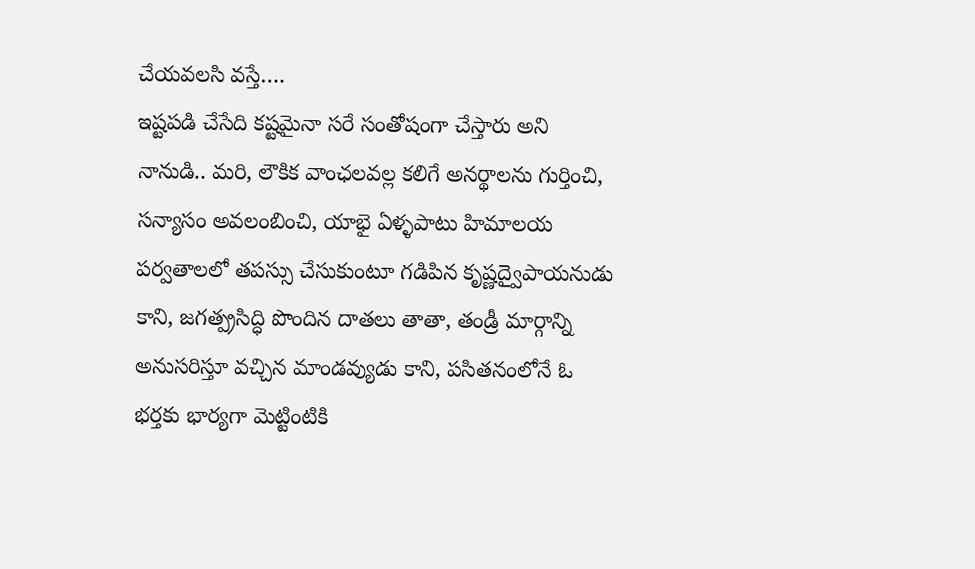చేయవలసి వస్తే….
ఇష్టపడి చేసేది కష్టమైనా సరే సంతోషంగా చేస్తారు అని నానుడి.. మరి, లౌకిక వాంఛలవల్ల కలిగే అనర్థాలను గుర్తించి, సన్యాసం అవలంబించి, యాభై ఏళ్ళపాటు హిమాలయ పర్వతాలలో తపస్సు చేసుకుంటూ గడిపిన కృష్ణద్వైపాయనుడు కాని, జగత్ప్రసిద్ధి పొందిన దాతలు తాతా, తండ్రీ మార్గాన్ని అనుసరిస్తూ వచ్చిన మాండవ్యుడు కాని, పసితనంలోనే ఓ భర్తకు భార్యగా మెట్టింటికి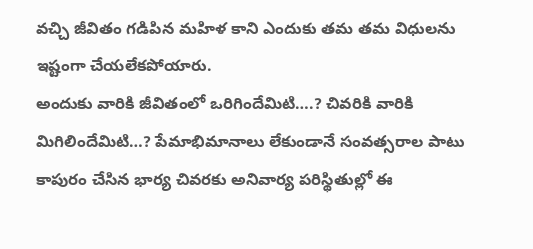వచ్చి జీవితం గడిపిన మహిళ కాని ఎందుకు తమ తమ విధులను ఇష్టంగా చేయలేకపోయారు.
అందుకు వారికి జీవితంలో ఒరిగిందేమిటి….? చివరికి వారికి మిగిలిందేమిటి…? పేమాభిమానాలు లేకుండానే సంవత్సరాల పాటు కాపురం చేసిన భార్య చివరకు అనివార్య పరిస్థితుల్లో ఈ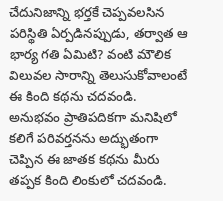చేదునిజాన్ని భర్తకే చెప్పవలసిన పరిస్థితి ఏర్పడినప్పుడు, తర్వాత ఆ భార్య గతి ఏమిటి? వంటి మౌలిక విలువల సారాన్ని తెలుసుకోవాలంటే ఈ కింది కథను చదవండి. అనుభవం ప్రాతిపదికగా మనిషిలో కలిగే పరివర్తనను అద్భుతంగా చెప్పిన ఈ జాతక కథను మీరు తప్పక కింది లింకులో చదవండి.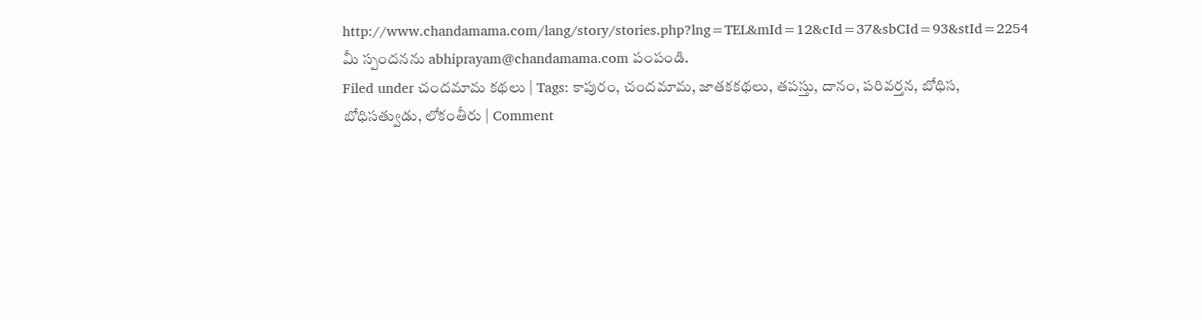http://www.chandamama.com/lang/story/stories.php?lng=TEL&mId=12&cId=37&sbCId=93&stId=2254
మీ స్పందనను abhiprayam@chandamama.com పంపండి.
Filed under చందమామ కథలు | Tags: కాపురం, చందమామ, జాతకకథలు, తపస్తు, దానం, పరివర్తన, బోధిస, బోధిసత్వుడు, లోకంతీరు | Comment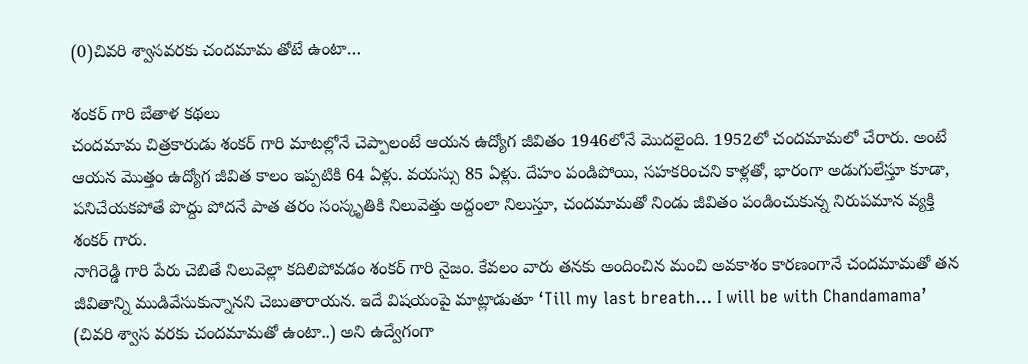(0)చివరి శ్వాసవరకు చందమామ తోటే ఉంటా…

శంకర్ గారి బేతాళ కథలు
చందమామ చిత్రకారుడు శంకర్ గారి మాటల్లోనే చెప్పాలంటే ఆయన ఉద్యోగ జీవితం 1946లోనే మొదలైంది. 1952లో చందమామలో చేరారు. అంటే ఆయన మొత్తం ఉద్యోగ జీవిత కాలం ఇప్పటికి 64 ఏళ్లు. వయస్సు 85 ఏళ్లు. దేహం పండిపోయి, సహకరించని కాళ్లతో, భారంగా అడుగులేస్తూ కూడా, పనిచేయకపోతే పొద్దు పోదనే పాత తరం సంస్కృతికి నిలువెత్తు అద్దంలా నిలుస్తూ, చందమామతో నిండు జీవితం పండించుకున్న నిరుపమాన వ్యక్తి శంకర్ గారు.
నాగిరెడ్డి గారి పేరు చెబితే నిలువెల్లా కదిలిపోవడం శంకర్ గారి నైజం. కేవలం వారు తనకు అందించిన మంచి అవకాశం కారణంగానే చందమామతో తన జీవితాన్ని ముడివేసుకున్నానని చెబుతారాయన. ఇదే విషయంపై మాట్లాడుతూ ‘Till my last breath… I will be with Chandamama’ (చివరి శ్వాస వరకు చందమామతో ఉంటా..) అని ఉద్వేగంగా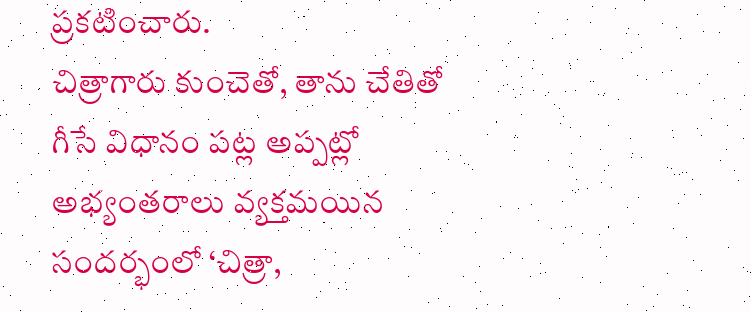ప్రకటించారు.
చిత్రాగారు కుంచెతో, తాను చేతితో గీసే విధానం పట్ల అప్పట్లో అభ్యంతరాలు వ్యక్తమయిన సందర్భంలో ‘చిత్రా,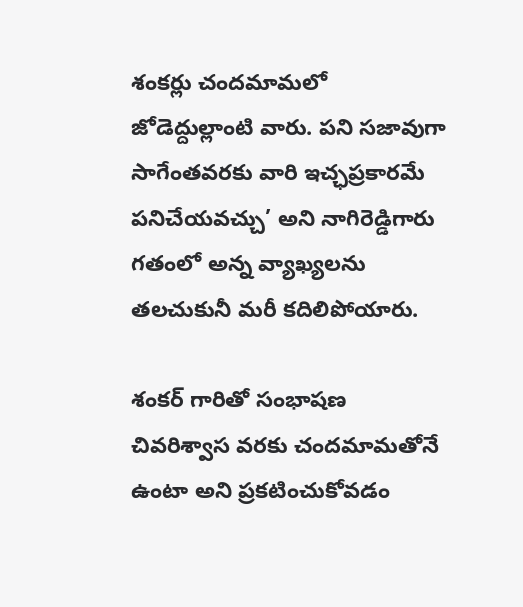శంకర్లు చందమామలో జోడెద్దుల్లాంటి వారు. పని సజావుగా సాగేంతవరకు వారి ఇచ్ఛప్రకారమే పనిచేయవచ్చు’ అని నాగిరెడ్డిగారు గతంలో అన్న వ్యాఖ్యలను తలచుకునీ మరీ కదిలిపోయారు.

శంకర్ గారితో సంభాషణ
చివరిశ్వాస వరకు చందమామతోనే ఉంటా అని ప్రకటించుకోవడం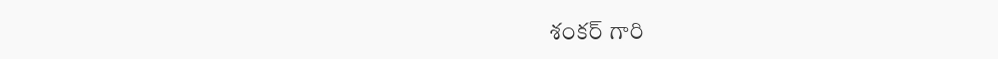శంకర్ గారి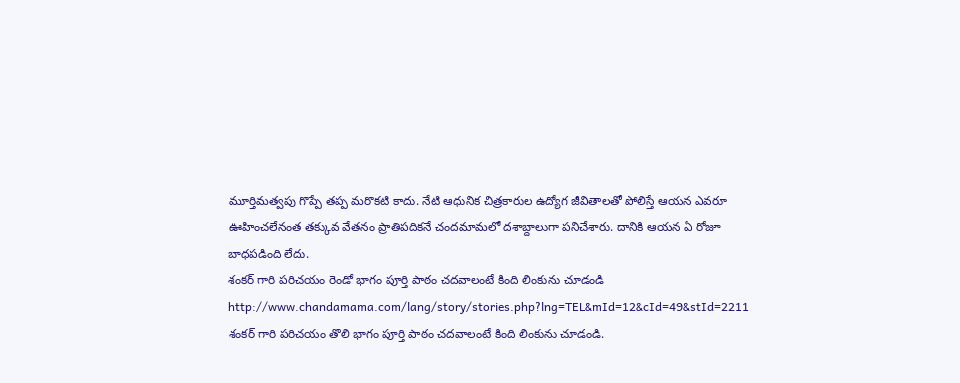మూర్తిమత్వపు గొప్పే తప్ప మరొకటి కాదు. నేటి ఆధునిక చిత్రకారుల ఉద్యోగ జీవితాలతో పోలిస్తే ఆయన ఎవరూ ఊహించలేనంత తక్కువ వేతనం ప్రాతిపదికనే చందమామలో దశాబ్దాలుగా పనిచేశారు. దానికి ఆయన ఏ రోజూ బాధపడింది లేదు.
శంకర్ గారి పరిచయం రెండో భాగం పూర్తి పాఠం చదవాలంటే కింది లింకును చూడండి
http://www.chandamama.com/lang/story/stories.php?lng=TEL&mId=12&cId=49&stId=2211
శంకర్ గారి పరిచయం తొలి భాగం పూర్తి పాఠం చదవాలంటే కింది లింకును చూడండి.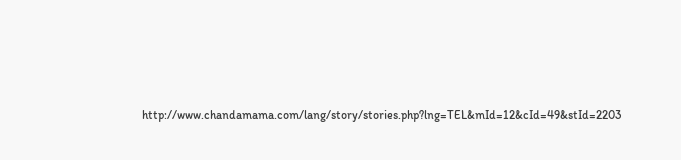http://www.chandamama.com/lang/story/stories.php?lng=TEL&mId=12&cId=49&stId=2203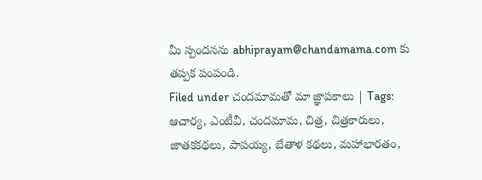మీ స్పందనను abhiprayam@chandamama.com కు తప్పక పంపండి.
Filed under చందమామతో మా జ్ఞాపకాలు | Tags: ఆచార్య, ఎంటీవీ, చందమామ, చిత్ర, చిత్రకారులు, జాతకకథలు, పాపయ్య, బేతాళ కథలు, మహాభారతం,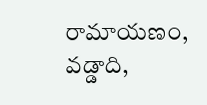రామాయణం, వడ్డాది,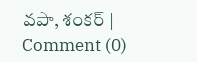వపా, శంకర్ | Comment (0)